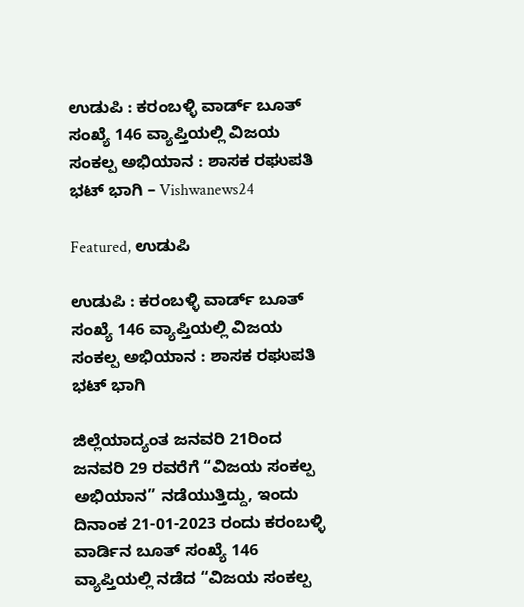ಉಡುಪಿ : ಕರಂಬಳ್ಳಿ ವಾರ್ಡ್ ಬೂತ್ ಸಂಖ್ಯೆ 146 ವ್ಯಾಪ್ತಿಯಲ್ಲಿ ವಿಜಯ ಸಂಕಲ್ಪ ಅಭಿಯಾನ : ಶಾಸಕ ರಘುಪತಿ ಭಟ್ ಭಾಗಿ – Vishwanews24

Featured, ಉಡುಪಿ

ಉಡುಪಿ : ಕರಂಬಳ್ಳಿ ವಾರ್ಡ್ ಬೂತ್ ಸಂಖ್ಯೆ 146 ವ್ಯಾಪ್ತಿಯಲ್ಲಿ ವಿಜಯ ಸಂಕಲ್ಪ ಅಭಿಯಾನ : ಶಾಸಕ ರಘುಪತಿ ಭಟ್ ಭಾಗಿ

ಜಿಲ್ಲೆಯಾದ್ಯಂತ ಜನವರಿ 21ರಿಂದ ಜನವರಿ 29 ರವರೆಗೆ “ವಿಜಯ ಸಂಕಲ್ಪ ಅಭಿಯಾನ” ನಡೆಯುತ್ತಿದ್ದು, ಇಂದು ದಿನಾಂಕ 21-01-2023 ರಂದು ಕರಂಬಳ್ಳಿ ವಾರ್ಡಿನ ಬೂತ್ ಸಂಖ್ಯೆ 146 ವ್ಯಾಪ್ತಿಯಲ್ಲಿ ನಡೆದ “ವಿಜಯ ಸಂಕಲ್ಪ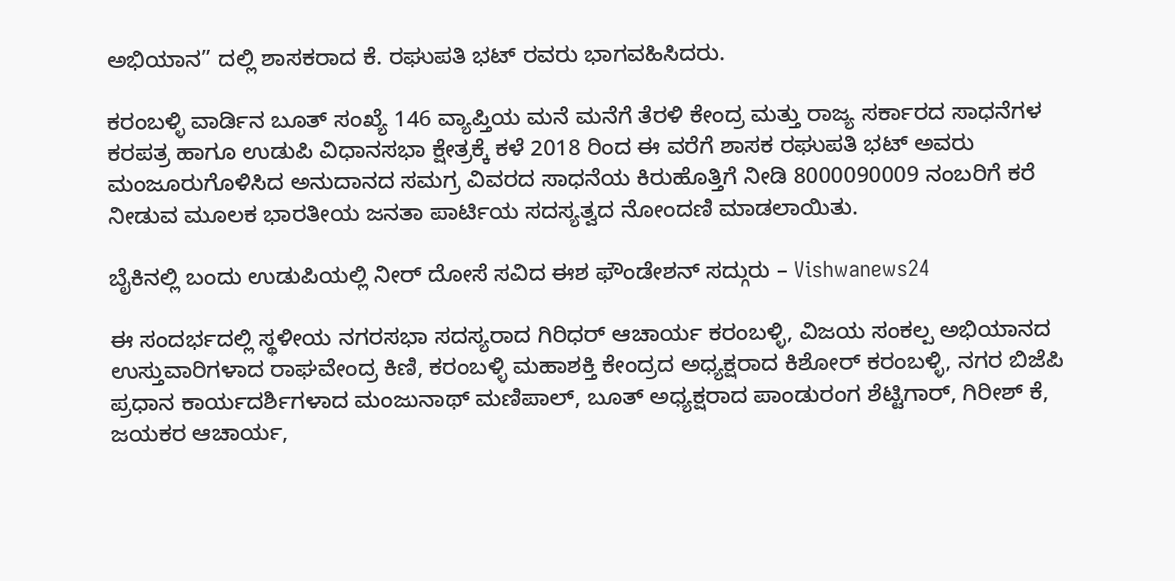ಅಭಿಯಾನ” ದಲ್ಲಿ ಶಾಸಕರಾದ ಕೆ. ರಘುಪತಿ ಭಟ್ ರವರು ಭಾಗವಹಿಸಿದರು.

ಕರಂಬಳ್ಳಿ ವಾರ್ಡಿನ ಬೂತ್ ಸಂಖ್ಯೆ 146 ವ್ಯಾಪ್ತಿಯ ಮನೆ ಮನೆಗೆ ತೆರಳಿ ಕೇಂದ್ರ ಮತ್ತು ರಾಜ್ಯ ಸರ್ಕಾರದ ಸಾಧನೆಗಳ ಕರಪತ್ರ ಹಾಗೂ ಉಡುಪಿ ವಿಧಾನಸಭಾ ಕ್ಷೇತ್ರಕ್ಕೆ ಕಳೆ 2018 ರಿಂದ ಈ ವರೆಗೆ ಶಾಸಕ ರಘುಪತಿ ಭಟ್ ಅವರು ಮಂಜೂರುಗೊಳಿಸಿದ ಅನುದಾನದ ಸಮಗ್ರ ವಿವರದ ಸಾಧನೆಯ ಕಿರುಹೊತ್ತಿಗೆ ನೀಡಿ 8000090009 ನಂಬರಿಗೆ ಕರೆ ನೀಡುವ ಮೂಲಕ ಭಾರತೀಯ ಜನತಾ ಪಾರ್ಟಿಯ ಸದಸ್ಯತ್ವದ ನೋಂದಣಿ ಮಾಡಲಾಯಿತು.

ಬೈಕಿನಲ್ಲಿ ಬಂದು ಉಡುಪಿಯಲ್ಲಿ ನೀರ್ ದೋಸೆ ಸವಿದ ಈಶ ಫೌಂಡೇಶನ್ ಸದ್ಗುರು – Vishwanews24

ಈ ಸಂದರ್ಭದಲ್ಲಿ ಸ್ಥಳೀಯ ನಗರಸಭಾ ಸದಸ್ಯರಾದ ಗಿರಿಧರ್ ಆಚಾರ್ಯ ಕರಂಬಳ್ಳಿ, ವಿಜಯ ಸಂಕಲ್ಪ ಅಭಿಯಾನದ ಉಸ್ತುವಾರಿಗಳಾದ ರಾಘವೇಂದ್ರ ಕಿಣಿ, ಕರಂಬಳ್ಳಿ ಮಹಾಶಕ್ತಿ ಕೇಂದ್ರದ ಅಧ್ಯಕ್ಷರಾದ ಕಿಶೋರ್ ಕರಂಬಳ್ಳಿ, ನಗರ ಬಿಜೆಪಿ ಪ್ರಧಾನ ಕಾರ್ಯದರ್ಶಿಗಳಾದ ಮಂಜುನಾಥ್ ಮಣಿಪಾಲ್, ಬೂತ್ ಅಧ್ಯಕ್ಷರಾದ ಪಾಂಡುರಂಗ ಶೆಟ್ಟಿಗಾರ್, ಗಿರೀಶ್ ಕೆ, ಜಯಕರ ಆಚಾರ್ಯ,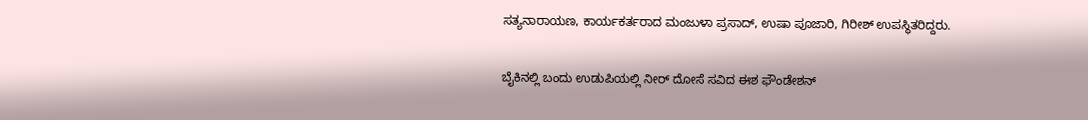ಸತ್ಯನಾರಾಯಣ, ಕಾರ್ಯಕರ್ತರಾದ ಮಂಜುಳಾ ಪ್ರಸಾದ್, ಉಷಾ ಪೂಜಾರಿ, ಗಿರೀಶ್ ಉಪಸ್ಥಿತರಿದ್ದರು.

ಬೈಕಿನಲ್ಲಿ ಬಂದು ಉಡುಪಿಯಲ್ಲಿ ನೀರ್ ದೋಸೆ ಸವಿದ ಈಶ ಫೌಂಡೇಶನ್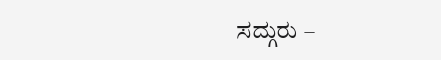ಸದ್ಗುರು –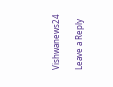Vishwanews24

Leave a Reply